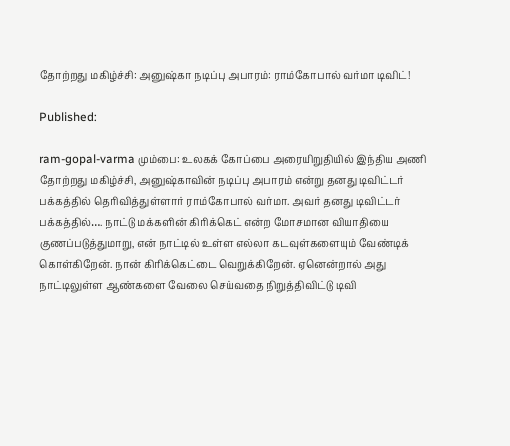தோற்றது மகிழ்ச்சி: அனுஷ்கா நடிப்பு அபாரம்: ராம்கோபால் வர்மா டிவிட்!

Published:

ram-gopal-varma மும்பை: உலகக் கோப்பை அரையிறுதியில் இந்திய அணி தோற்றது மகிழ்ச்சி, அனுஷ்காவின் நடிப்பு அபாரம் என்று தனது டிவிட்டர் பக்கத்தில் தெரிவித்துள்ளார் ராம்கோபால் வர்மா. அவர் தனது டிவிட்டர் பக்கத்தில்…. நாட்டு மக்களின் கிரிக்கெட் என்ற மோசமான வியாதியை குணப்படுத்துமாறு, என் நாட்டில் உள்ள எல்லா கடவுள்களையும் வேண்டிக் கொள்கிறேன். நான் கிரிக்கெட்டை வெறுக்கிறேன். ஏனென்றால் அது நாட்டிலுள்ள ஆண்களை வேலை செய்வதை நிறுத்திவிட்டு டிவி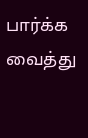பார்க்க வைத்து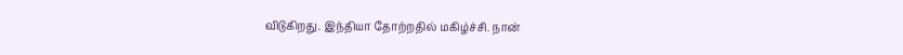விடுகிறது. இந்தியா தோற்றதில் மகிழ்ச்சி. நான்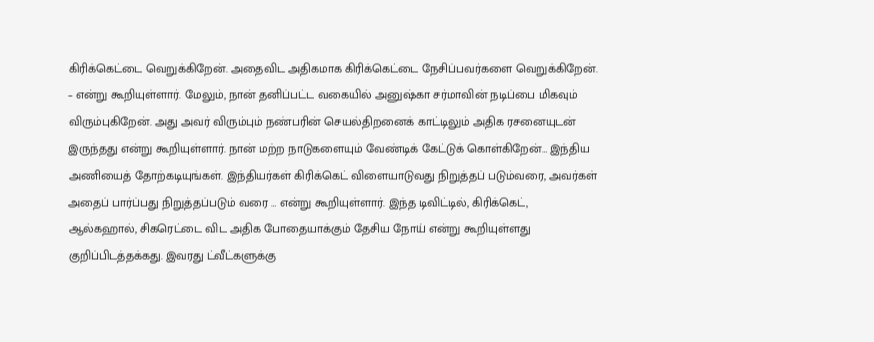கிரிக்கெட்டை வெறுக்கிறேன். அதைவிட அதிகமாக கிரிக்கெட்டை நேசிப்பவர்களை வெறுக்கிறேன். – என்று கூறியுள்ளார். மேலும், நான் தனிப்பட்ட வகையில் அனுஷ்கா சர்மாவின் நடிப்பை மிகவும் விரும்புகிறேன். அது அவர் விரும்பும் நண்பரின் செயல்திறனைக் காட்டிலும் அதிக ரசனையுடன் இருந்தது என்று கூறியுள்ளார். நான் மற்ற நாடுகளையும் வேண்டிக் கேட்டுக் கொள்கிறேன்… இந்திய அணியைத் தோற்கடியுங்கள். இந்தியர்கள் கிரிக்கெட் விளையாடுவது நிறுத்தப் படும்வரை, அவர்கள் அதைப் பார்ப்பது நிறுத்தப்படும் வரை … என்று கூறியுள்ளார். இந்த டிவிட்டில், கிரிக்கெட், ஆல்கஹால், சிகரெட்டை விட அதிக போதையாக்கும் தேசிய நோய் என்று கூறியுள்ளது குறிப்பிடத்தக்கது. இவரது ட்வீட்களுக்கு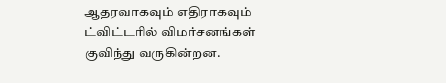ஆதரவாகவும் எதிராகவும் ட்விட்டரில் விமர்சனங்கள் குவிந்து வருகின்றன.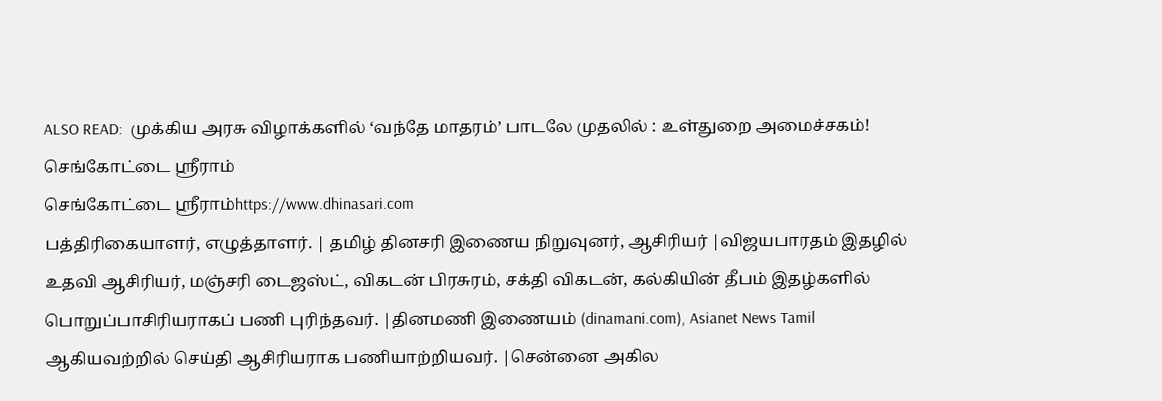ALSO READ:  முக்கிய அரசு விழாக்களில் ‘வந்தே மாதரம்’ பாடலே முதலில் : உள்துறை அமைச்சகம்!
செங்கோட்டை ஸ்ரீராம்
செங்கோட்டை ஸ்ரீராம்https://www.dhinasari.com
பத்திரிகையாளர், எழுத்தாளர். | தமிழ் தினசரி இணைய நிறுவுனர், ஆசிரியர் |விஜயபாரதம் இதழில் உதவி ஆசிரியர், மஞ்சரி டைஜஸ்ட், விகடன் பிரசுரம், சக்தி விகடன், கல்கியின் தீபம் இதழ்களில் பொறுப்பாசிரியராகப் பணி புரிந்தவர். |தினமணி இணையம் (dinamani.com), Asianet News Tamil ஆகியவற்றில் செய்தி ஆசிரியராக பணியாற்றியவர். |சென்னை அகில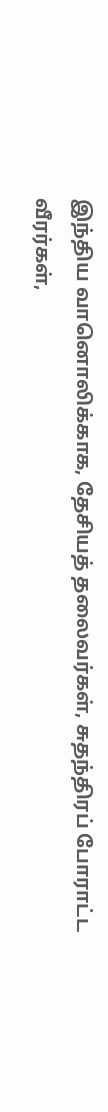இந்திய வானொலிக்காக, தேசியத் தலைவர்கள், சுதந்திரப் போராட்ட வீரர்கள்,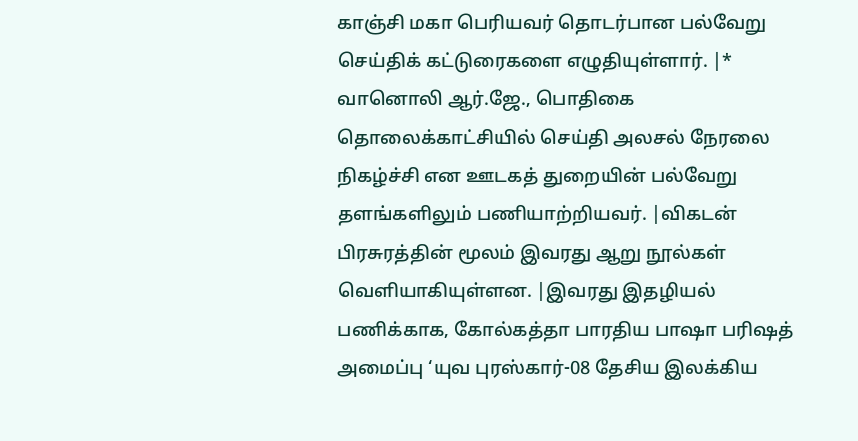காஞ்சி மகா பெரியவர் தொடர்பான பல்வேறு செய்திக் கட்டுரைகளை எழுதியுள்ளார். |* வானொலி ஆர்.ஜே., பொதிகை தொலைக்காட்சியில் செய்தி அலசல் நேரலை நிகழ்ச்சி என ஊடகத் துறையின் பல்வேறு தளங்களிலும் பணியாற்றியவர். |விகடன் பிரசுரத்தின் மூலம் இவரது ஆறு நூல்கள் வெளியாகியுள்ளன. |இவரது இதழியல் பணிக்காக, கோல்கத்தா பாரதிய பாஷா பரிஷத் அமைப்பு ‘யுவ புரஸ்கார்-08 தேசிய இலக்கிய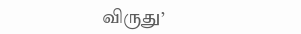விருது’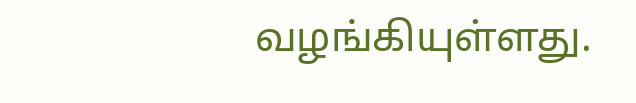வழங்கியுள்ளது.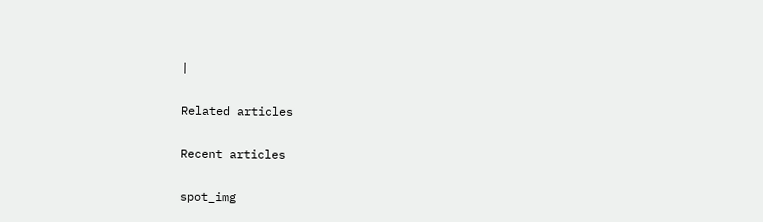|

Related articles

Recent articles

spot_img